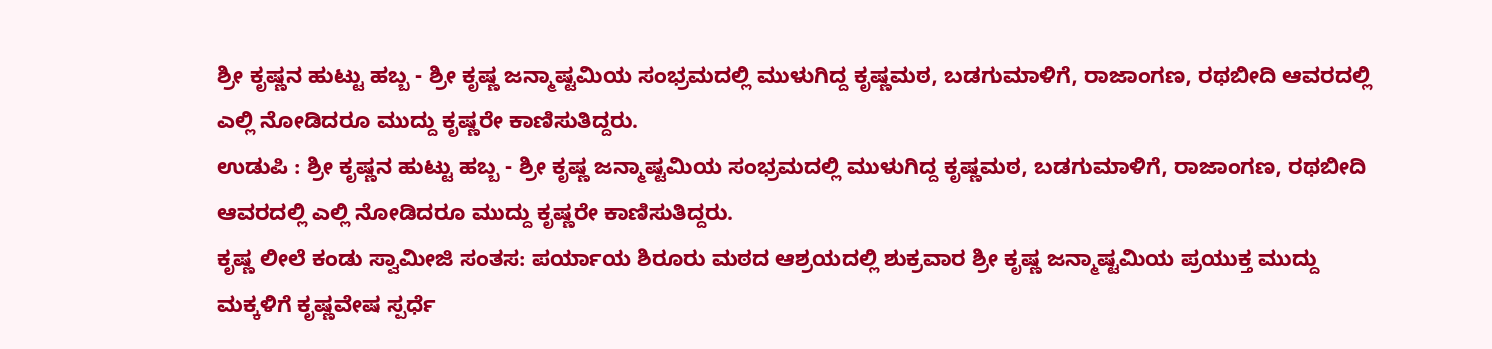ಶ್ರೀ ಕೃಷ್ಣನ ಹುಟ್ಟು ಹಬ್ಬ - ಶ್ರೀ ಕೃಷ್ಣ ಜನ್ಮಾಷ್ಟಮಿಯ ಸಂಭ್ರಮದಲ್ಲಿ ಮುಳುಗಿದ್ದ ಕೃಷ್ಣಮಠ, ಬಡಗುಮಾಳಿಗೆ, ರಾಜಾಂಗಣ, ರಥಬೀದಿ ಆವರದಲ್ಲಿ ಎಲ್ಲಿ ನೋಡಿದರೂ ಮುದ್ದು ಕೃಷ್ಣರೇ ಕಾಣಿಸುತಿದ್ದರು.
ಉಡುಪಿ : ಶ್ರೀ ಕೃಷ್ಣನ ಹುಟ್ಟು ಹಬ್ಬ - ಶ್ರೀ ಕೃಷ್ಣ ಜನ್ಮಾಷ್ಟಮಿಯ ಸಂಭ್ರಮದಲ್ಲಿ ಮುಳುಗಿದ್ದ ಕೃಷ್ಣಮಠ, ಬಡಗುಮಾಳಿಗೆ, ರಾಜಾಂಗಣ, ರಥಬೀದಿ ಆವರದಲ್ಲಿ ಎಲ್ಲಿ ನೋಡಿದರೂ ಮುದ್ದು ಕೃಷ್ಣರೇ ಕಾಣಿಸುತಿದ್ದರು.
ಕೃಷ್ಣ ಲೀಲೆ ಕಂಡು ಸ್ವಾಮೀಜಿ ಸಂತಸ: ಪರ್ಯಾಯ ಶಿರೂರು ಮಠದ ಆಶ್ರಯದಲ್ಲಿ ಶುಕ್ರವಾರ ಶ್ರೀ ಕೃಷ್ಣ ಜನ್ಮಾಷ್ಟಮಿಯ ಪ್ರಯುಕ್ತ ಮುದ್ದು ಮಕ್ಕಳಿಗೆ ಕೃಷ್ಣವೇಷ ಸ್ಪರ್ಧೆ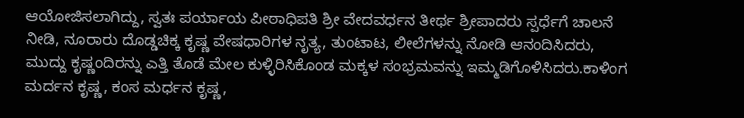ಆಯೋಜಿಸಲಾಗಿದ್ದು, ಸ್ವತಃ ಪರ್ಯಾಯ ಪೀಠಾಧಿಪತಿ ಶ್ರೀ ವೇದವರ್ಧನ ತೀರ್ಥ ಶ್ರೀಪಾದರು ಸ್ಪರ್ಧೆಗೆ ಚಾಲನೆ ನೀಡಿ, ನೂರಾರು ದೊಡ್ಡಚಿಕ್ಕ ಕೃಷ್ಣ ವೇಷಧಾರಿಗಳ ನೃತ್ಯ, ತುಂಟಾಟ, ಲೀಲೆಗಳನ್ನು ನೋಡಿ ಆನಂದಿಸಿದರು, ಮುದ್ದು ಕೃಷ್ಣಂದಿರನ್ನು ಎತ್ತಿ ತೊಡೆ ಮೇಲ ಕುಳ್ಳಿರಿಸಿಕೊಂಡ ಮಕ್ಕಳ ಸಂಭ್ರಮವನ್ನು ಇಮ್ಮಡಿಗೊಳಿಸಿದರು.ಕಾಳಿಂಗ ಮರ್ದನ ಕೃಷ್ಣ, ಕಂಸ ಮರ್ಧನ ಕೃಷ್ಣ,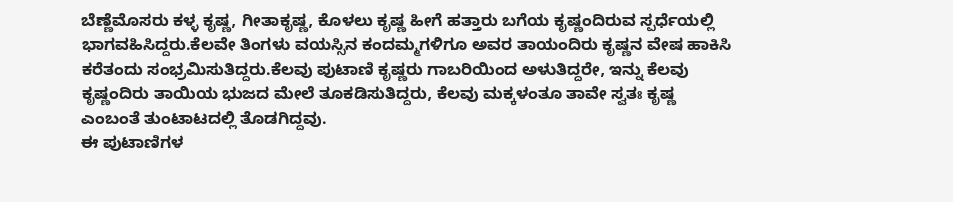ಬೆಣ್ಣೆಮೊಸರು ಕಳ್ಳ ಕೃಷ್ಣ, ಗೀತಾಕೃಷ್ಣ, ಕೊಳಲು ಕೃಷ್ಣ ಹೀಗೆ ಹತ್ತಾರು ಬಗೆಯ ಕೃಷ್ಣಂದಿರುವ ಸ್ಪರ್ಧೆಯಲ್ಲಿ ಭಾಗವಹಿಸಿದ್ದರು.ಕೆಲವೇ ತಿಂಗಳು ವಯಸ್ಸಿನ ಕಂದಮ್ಮಗಳಿಗೂ ಅವರ ತಾಯಂದಿರು ಕೃಷ್ಣನ ವೇಷ ಹಾಕಿಸಿ ಕರೆತಂದು ಸಂಭ್ರಮಿಸುತಿದ್ದರು.ಕೆಲವು ಪುಟಾಣಿ ಕೃಷ್ಣರು ಗಾಬರಿಯಿಂದ ಅಳುತಿದ್ದರೇ, ಇನ್ನು ಕೆಲವು ಕೃಷ್ಣಂದಿರು ತಾಯಿಯ ಭುಜದ ಮೇಲೆ ತೂಕಡಿಸುತಿದ್ದರು, ಕೆಲವು ಮಕ್ಕಳಂತೂ ತಾವೇ ಸ್ವತಃ ಕೃಷ್ಣ ಎಂಬಂತೆ ತುಂಟಾಟದಲ್ಲಿ ತೊಡಗಿದ್ದವು.
ಈ ಪುಟಾಣಿಗಳ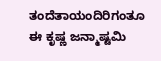ತಂದೆತಾಯಂದಿರಿಗಂತೂ ಈ ಕೃಷ್ಣ ಜನ್ಮಾಷ್ಟಮಿ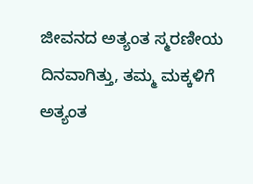ಜೀವನದ ಅತ್ಯಂತ ಸ್ಮರಣೀಯ ದಿನವಾಗಿತ್ತು, ತಮ್ಮ ಮಕ್ಕಳಿಗೆ ಅತ್ಯಂತ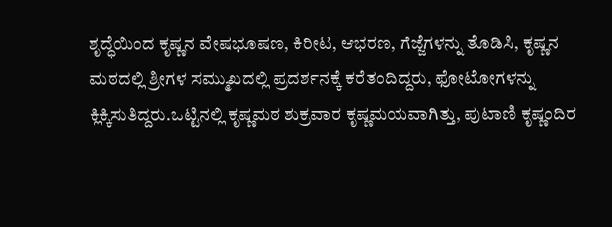ಶೃದ್ಧೆಯಿಂದ ಕೃಷ್ಣನ ವೇಷಭೂಷಣ, ಕಿರೀಟ, ಆಭರಣ, ಗೆಜ್ಜೆಗಳನ್ನು ತೊಡಿಸಿ, ಕೃಷ್ಣನ ಮಠದಲ್ಲಿ ಶ್ರೀಗಳ ಸಮ್ಮುಖದಲ್ಲಿ ಪ್ರದರ್ಶನಕ್ಕೆ ಕರೆತಂದಿದ್ದರು, ಫೋಟೋಗಳನ್ನು ಕ್ಲಿಕ್ಕಿಸುತಿದ್ದರು.ಒಟ್ಟಿನಲ್ಲಿ ಕೃಷ್ಣಮಠ ಶುಕ್ರವಾರ ಕೃಷ್ಣಮಯವಾಗಿತ್ತು, ಪುಟಾಣಿ ಕೃಷ್ಣಂದಿರ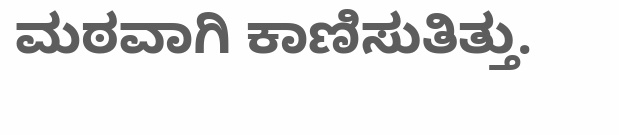ಮಠವಾಗಿ ಕಾಣಿಸುತಿತ್ತು.